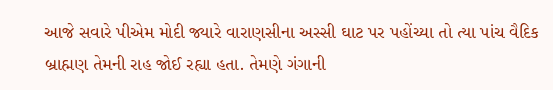આજે સવારે પીએમ મોદી જ્યારે વારાણસીના અસ્સી ઘાટ પર પહોંચ્યા તો ત્યા પાંચ વૈદિક બ્રાહ્મણ તેમની રાહ જોઈ રહ્યા હતા. તેમણે ગંગાની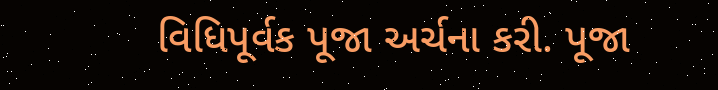વિધિપૂર્વક પૂજા અર્ચના કરી. પૂજા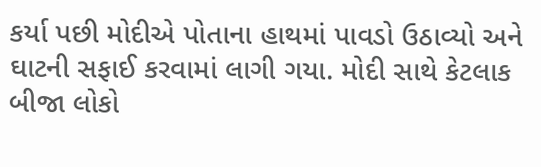કર્યા પછી મોદીએ પોતાના હાથમાં પાવડો ઉઠાવ્યો અને ઘાટની સફાઈ કરવામાં લાગી ગયા. મોદી સાથે કેટલાક બીજા લોકો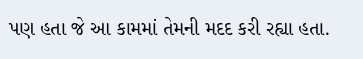પણ હતા જે આ કામમાં તેમની મદદ કરી રહ્યા હતા.